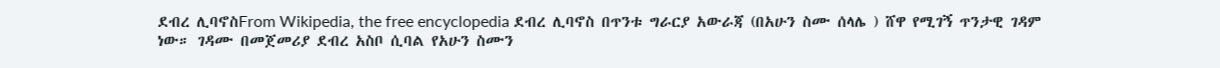ደብረ ሊባኖስFrom Wikipedia, the free encyclopedia ደብረ ሊባኖስ በጥንቱ ግራርያ አውራጃ (በአሁን ስሙ ሰላሌ ) ሸዋ የሚገኝ ጥንታዊ ገዳም ነው። ገዳሙ በመጀመሪያ ደብረ አስቦ ሲባል የአሁን ስሙን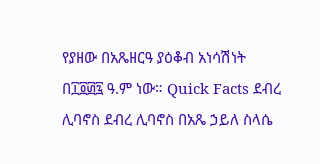የያዘው በአጼዘርዓ ያዕቆብ አነሳሽነት በ፲፬፴፯ ዓ.ም ነው። Quick Facts ደብረ ሊባኖስ ደብረ ሊባኖስ በአጼ ኃይለ ስላሴ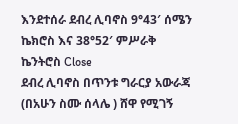እንደተሰራ ደብረ ሊባኖስ 9°43′ ሰሜን ኬክሮስ እና 38°52′ ምሥራቅ ኬንትሮስ Close
ደብረ ሊባኖስ በጥንቱ ግራርያ አውራጃ (በአሁን ስሙ ሰላሌ ) ሸዋ የሚገኝ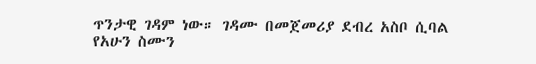ጥንታዊ ገዳም ነው። ገዳሙ በመጀመሪያ ደብረ አስቦ ሲባል የአሁን ስሙን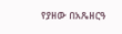የያዘው በአጼዘርዓ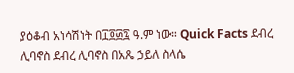ያዕቆብ አነሳሽነት በ፲፬፴፯ ዓ.ም ነው። Quick Facts ደብረ ሊባኖስ ደብረ ሊባኖስ በአጼ ኃይለ ስላሴ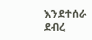እንደተሰራ ደብረ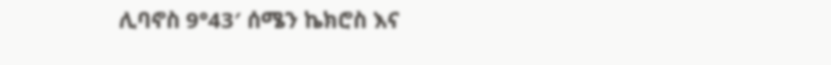ሊባኖስ 9°43′ ሰሜን ኬክሮስ እና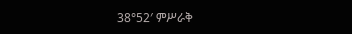38°52′ ምሥራቅ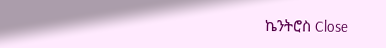ኬንትሮስ Close